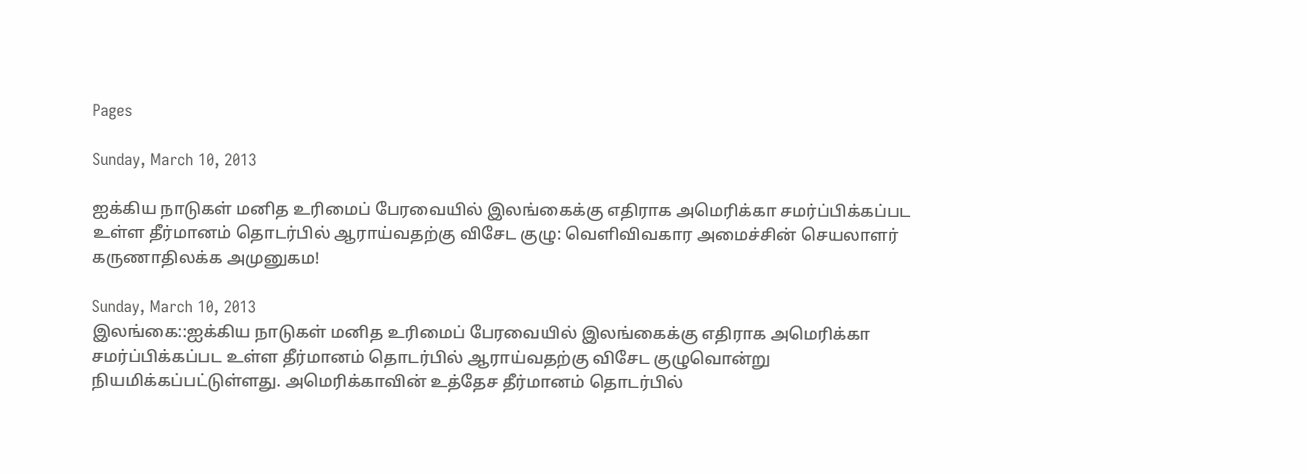Pages

Sunday, March 10, 2013

ஐக்கிய நாடுகள் மனித உரிமைப் பேரவையில் இலங்கைக்கு எதிராக அமெரிக்கா சமர்ப்பிக்கப்பட உள்ள தீர்மானம் தொடர்பில் ஆராய்வதற்கு விசேட குழு: வெளிவிவகார அமைச்சின் செயலாளர் கருணாதிலக்க அமுனுகம!

Sunday, March 10, 2013
இலங்கை::ஐக்கிய நாடுகள் மனித உரிமைப் பேரவையில் இலங்கைக்கு எதிராக அமெரிக்கா சமர்ப்பிக்கப்பட உள்ள தீர்மானம் தொடர்பில் ஆராய்வதற்கு விசேட குழுவொன்று நியமிக்கப்பட்டுள்ளது. அமெரிக்காவின் உத்தேச தீர்மானம் தொடர்பில்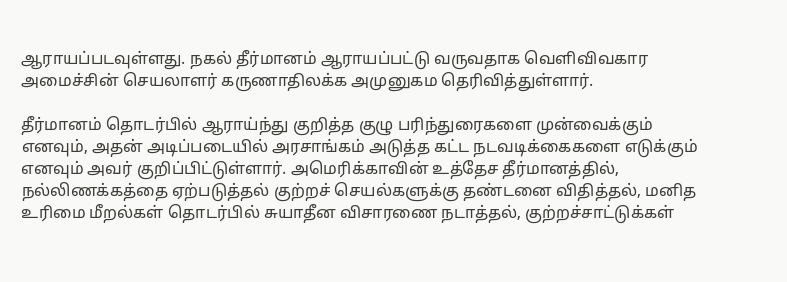ஆராயப்படவுள்ளது. நகல் தீர்மானம் ஆராயப்பட்டு வருவதாக வெளிவிவகார அமைச்சின் செயலாளர் கருணாதிலக்க அமுனுகம தெரிவித்துள்ளார்.

தீர்மானம் தொடர்பில் ஆராய்ந்து குறித்த குழு பரிந்துரைகளை முன்வைக்கும் எனவும், அதன் அடிப்படையில் அரசாங்கம் அடுத்த கட்ட நடவடிக்கைகளை எடுக்கும் எனவும் அவர் குறிப்பிட்டுள்ளார். அமெரிக்காவின் உத்தேச தீர்மானத்தில், நல்லிணக்கத்தை ஏற்படுத்தல் குற்றச் செயல்களுக்கு தண்டனை விதித்தல், மனித உரிமை மீறல்கள் தொடர்பில் சுயாதீன விசாரணை நடாத்தல், குற்றச்சாட்டுக்கள்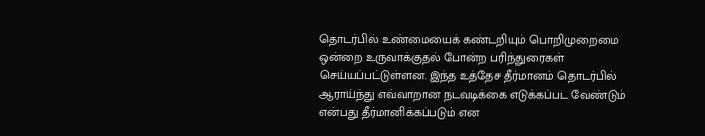தொடர்பில் உண்மையைக் கண்டறியும் பொறிமுறைமை ஒன்றை உருவாக்குதல் போன்ற பரிந்துரைகள் செய்யப்பட்டுள்ளன. இந்த உத்தேச தீர்மானம் தொடர்பில் ஆராய்ந்து எவ்வாறான நடவடிக்கை எடுக்கப்பட வேண்டும் என்பது தீர்மானிக்கப்படும் என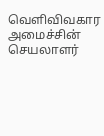வெளிவிவகார அமைச்சின் செயலாளர்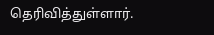தெரிவித்துள்ளார்.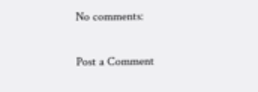No comments:

Post a Comment